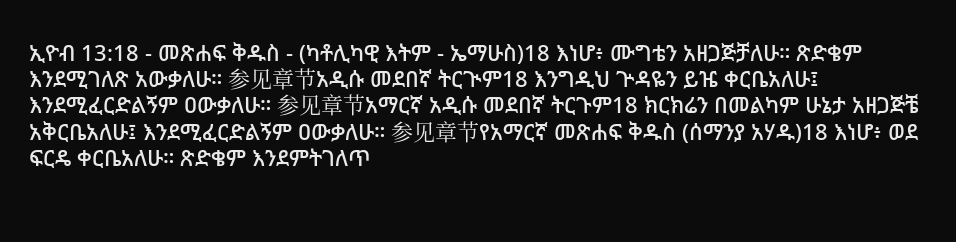ኢዮብ 13:18 - መጽሐፍ ቅዱስ - (ካቶሊካዊ እትም - ኤማሁስ)18 እነሆ፥ ሙግቴን አዘጋጅቻለሁ። ጽድቄም እንደሚገለጽ አውቃለሁ። 参见章节አዲሱ መደበኛ ትርጒም18 እንግዲህ ጕዳዬን ይዤ ቀርቤአለሁ፤ እንደሚፈርድልኝም ዐውቃለሁ። 参见章节አማርኛ አዲሱ መደበኛ ትርጉም18 ክርክሬን በመልካም ሁኔታ አዘጋጅቼ አቅርቤአለሁ፤ እንደሚፈርድልኝም ዐውቃለሁ። 参见章节የአማርኛ መጽሐፍ ቅዱስ (ሰማንያ አሃዱ)18 እነሆ፥ ወደ ፍርዴ ቀርቤአለሁ። ጽድቄም እንደምትገለጥ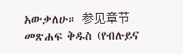አውቃለሁ። 参见章节መጽሐፍ ቅዱስ (የብሉይና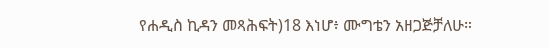የሐዲስ ኪዳን መጻሕፍት)18 እነሆ፥ ሙግቴን አዘጋጅቻለሁ።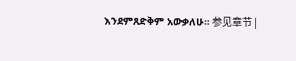እንደምጸድቅም አውቃለሁ። 参见章节 |